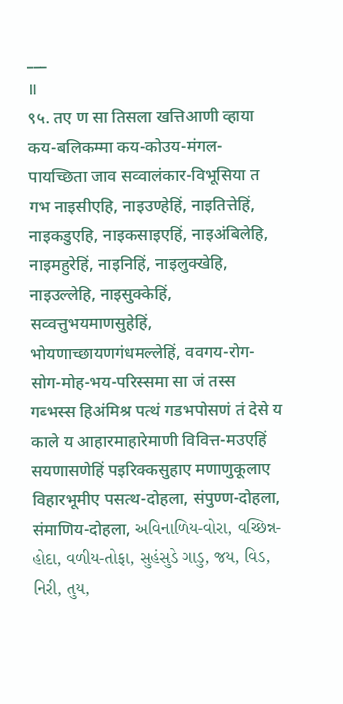___
॥
९५. तए ण सा तिसला खत्तिआणी व्हाया कय-बलिकम्मा कय-कोउय-मंगल-पायच्छिता जाव सव्वालंकार-विभूसिया त गभ नाइसीएहि, नाइउण्हेहिं, नाइतित्तेहिं, नाइकडुएहि, नाइकसाइएहिं, नाइअंबिलेहि, नाइमहुरेहिं, नाइनिहिं, नाइलुक्खेहि, नाइउल्लेहि, नाइसुक्केहिं, सव्वत्तुभयमाणसुहेहिं, भोयणाच्छायणगंधमल्लेहिं, ववगय-रोग-सोग-मोह-भय-परिस्समा सा जं तस्स गब्भस्स हिअंमिश्र पत्थं गडभपोसणं तं देसे य काले य आहारमाहारेमाणी विवित्त-मउएहिं सयणासणेहिं पइरिक्कसुहाए मणाणुकूलाए विहारभूमीए पसत्थ-दोहला, संपुण्ण-दोहला, संमाणिय-दोहला, અવિનાળિય-વોરા, વચ્છિન્ન-હોદા, વળીય-તોફા, સુહંસુડે ગાડુ, જય, વિડ, નિરી, તુય,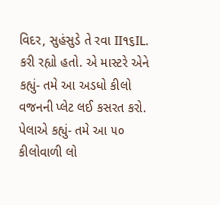વિદર, સુહંસુડે તે રવા II૧૬IL.
કરી રહ્યો હતો. એ માસ્ટરે એને કહ્યું- તમે આ અડધો કીલો વજનની પ્લેટ લઈ કસરત કરો. પેલાએ કહ્યું- તમે આ ૫૦ કીલોવાળી લો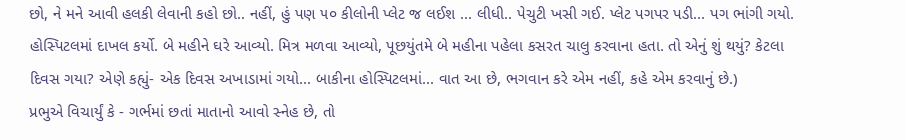છો, ને મને આવી હલકી લેવાની કહો છો.. નહીં, હું પણ ૫૦ કીલોની પ્લેટ જ લઈશ ... લીધી.. પેચુટી ખસી ગઈ. પ્લેટ પગપર પડી... પગ ભાંગી ગયો. હોસ્પિટલમાં દાખલ કર્યો. બે મહીને ઘરે આવ્યો. મિત્ર મળવા આવ્યો, પૂછયુંતમે બે મહીના પહેલા કસરત ચાલુ કરવાના હતા. તો એનું શું થયું? કેટલા દિવસ ગયા? એણે કહ્યું- એક દિવસ અખાડામાં ગયો... બાકીના હોસ્પિટલમાં... વાત આ છે, ભગવાન કરે એમ નહીં, કહે એમ કરવાનું છે.)
પ્રભુએ વિચાર્યું કે - ગર્ભમાં છતાં માતાનો આવો સ્નેહ છે, તો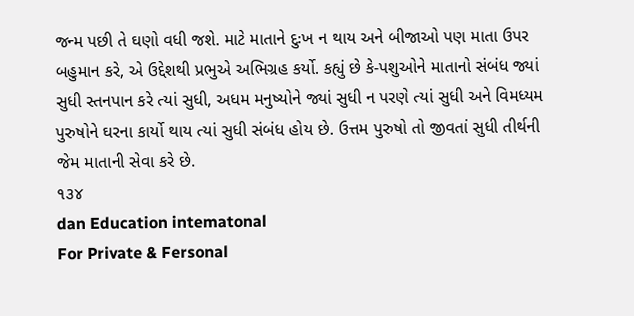જન્મ પછી તે ઘણો વધી જશે. માટે માતાને દુઃખ ન થાય અને બીજાઓ પણ માતા ઉપર બહુમાન કરે, એ ઉદ્દેશથી પ્રભુએ અભિગ્રહ કર્યો. કહ્યું છે કે-પશુઓને માતાનો સંબંધ જ્યાં સુધી સ્તનપાન કરે ત્યાં સુધી, અધમ મનુષ્યોને જ્યાં સુધી ન પરણે ત્યાં સુધી અને વિમધ્યમ પુરુષોને ઘરના કાર્યો થાય ત્યાં સુધી સંબંધ હોય છે. ઉત્તમ પુરુષો તો જીવતાં સુધી તીર્થની જેમ માતાની સેવા કરે છે.
૧૩૪
dan Education intematonal
For Private & Fersonal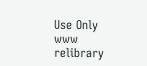Use Only
www
relibrary